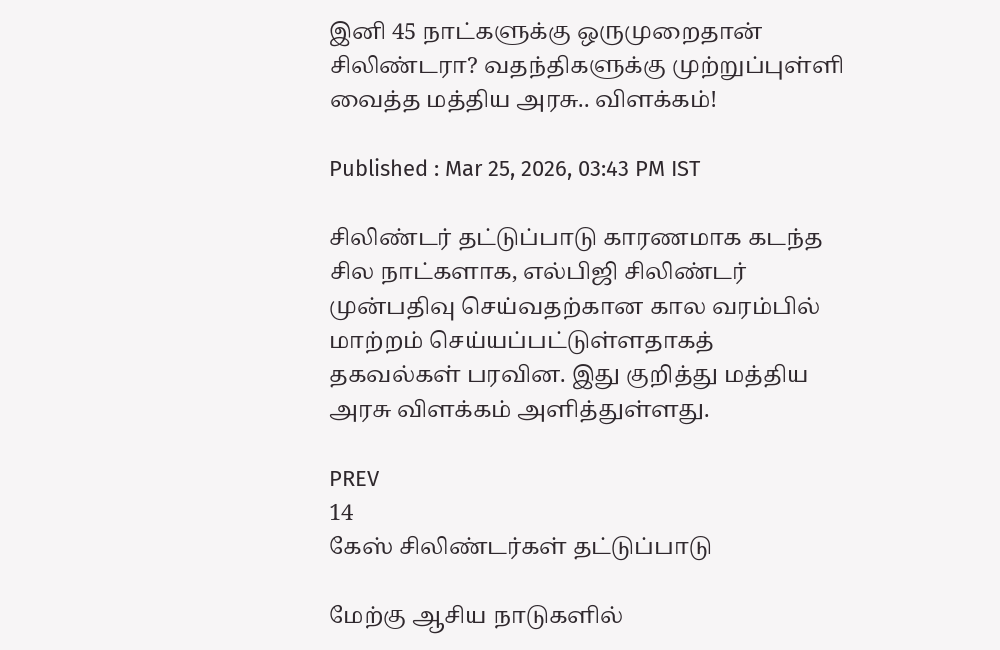இனி 45 நாட்களுக்கு ஒருமுறைதான் சிலிண்டரா? வதந்திகளுக்கு முற்றுப்புள்ளி வைத்த மத்திய அரசு.. விளக்கம்!

Published : Mar 25, 2026, 03:43 PM IST

சிலிண்டர் தட்டுப்பாடு காரணமாக கடந்த சில நாட்களாக, எல்பிஜி சிலிண்டர் முன்பதிவு செய்வதற்கான கால வரம்பில் மாற்றம் செய்யப்பட்டுள்ளதாகத் தகவல்கள் பரவின. இது குறித்து மத்திய அரசு விளக்கம் அளித்துள்ளது.

PREV
14
கேஸ் சிலிண்டர்கள் தட்டுப்பாடு

மேற்கு ஆசிய நாடுகளில்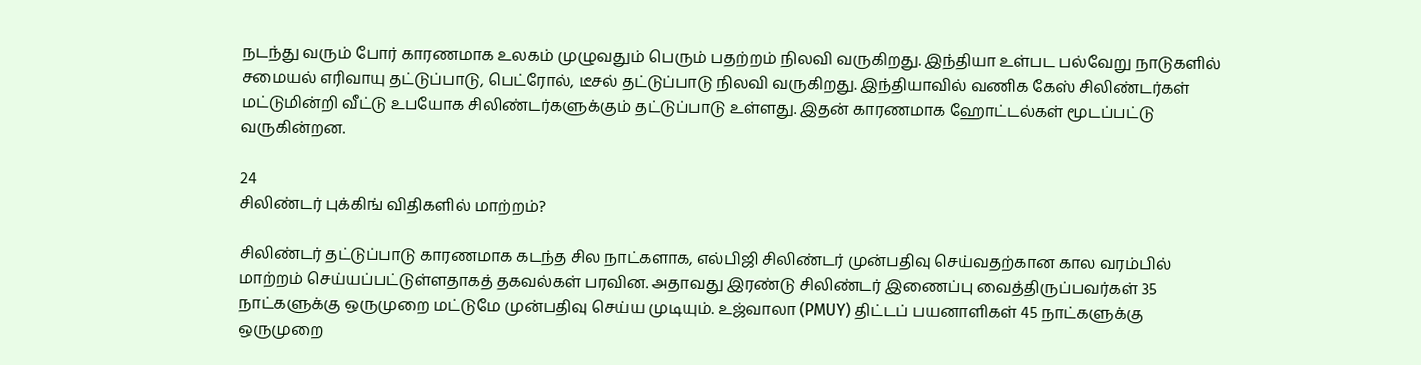நடந்து வரும் போர் காரணமாக உலகம் முழுவதும் பெரும் பதற்றம் நிலவி வருகிறது. இந்தியா உள்பட பல்வேறு நாடுகளில் சமையல் எரிவாயு தட்டுப்பாடு, பெட்ரோல், டீசல் தட்டுப்பாடு நிலவி வருகிறது. இந்தியாவில் வணிக கேஸ் சிலிண்டர்கள் மட்டுமின்றி வீட்டு உபயோக சிலிண்டர்களுக்கும் தட்டுப்பாடு உள்ளது. இதன் காரணமாக ஹோட்டல்கள் மூடப்பட்டு வருகின்றன.

24
சிலிண்டர் புக்கிங் விதிகளில் மாற்றம்?

சிலிண்டர் தட்டுப்பாடு காரணமாக கடந்த சில நாட்களாக, எல்பிஜி சிலிண்டர் முன்பதிவு செய்வதற்கான கால வரம்பில் மாற்றம் செய்யப்பட்டுள்ளதாகத் தகவல்கள் பரவின. அதாவது இரண்டு சிலிண்டர் இணைப்பு வைத்திருப்பவர்கள் 35 நாட்களுக்கு ஒருமுறை மட்டுமே முன்பதிவு செய்ய முடியும். உஜ்வாலா (PMUY) திட்டப் பயனாளிகள் 45 நாட்களுக்கு ஒருமுறை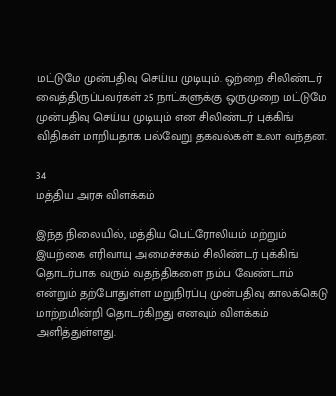மட்டுமே முன்பதிவு செய்ய முடியும். ஒற்றை சிலிண்டர் வைத்திருப்பவர்கள் 25 நாட்களுக்கு ஒருமுறை மட்டுமே முன்பதிவு செய்ய முடியும் என சிலிண்டர் புக்கிங் விதிகள் மாறியதாக பல்வேறு தகவல்கள் உலா வந்தன.

34
மத்திய அரசு விளக்கம்

இந்த நிலையில், மத்திய பெட்ரோலியம் மற்றும் இயற்கை எரிவாயு அமைச்சகம் சிலிண்டர் புக்கிங் தொடர்பாக வரும் வதந்திகளை நம்ப வேண்டாம் என்றும் தற்போதுள்ள மறுநிரப்பு முன்பதிவு காலக்கெடு மாற்றமின்றி தொடர்கிறது எனவும் விளக்கம் அளித்துள்ளது.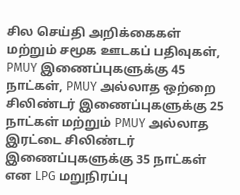சில செய்தி அறிக்கைகள் மற்றும் சமூக ஊடகப் பதிவுகள், PMUY இணைப்புகளுக்கு 45 நாட்கள், PMUY அல்லாத ஒற்றை சிலிண்டர் இணைப்புகளுக்கு 25 நாட்கள் மற்றும் PMUY அல்லாத இரட்டை சிலிண்டர் இணைப்புகளுக்கு 35 நாட்கள் என LPG மறுநிரப்பு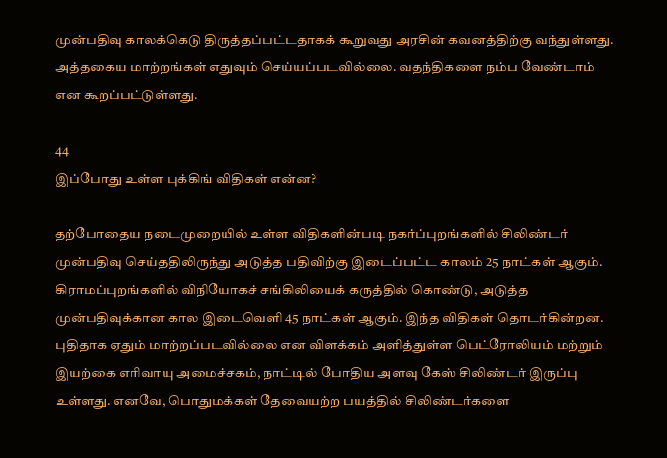முன்பதிவு காலக்கெடு திருத்தப்பட்டதாகக் கூறுவது அரசின் கவனத்திற்கு வந்துள்ளது. அத்தகைய மாற்றங்கள் எதுவும் செய்யப்படவில்லை. வதந்திகளை நம்ப வேண்டாம் என கூறப்பட்டுள்ளது.

44
இப்போது உள்ள புக்கிங் விதிகள் என்ன?

தற்போதைய நடைமுறையில் உள்ள விதிகளின்படி நகர்ப்புறங்களில் சிலிண்டர் முன்பதிவு செய்ததிலிருந்து அடுத்த பதிவிற்கு இடைப்பட்ட காலம் 25 நாட்கள் ஆகும். கிராமப்புறங்களில் விநியோகச் சங்கிலியைக் கருத்தில் கொண்டு, அடுத்த முன்பதிவுக்கான கால இடைவெளி 45 நாட்கள் ஆகும். இந்த விதிகள் தொடர்கின்றன. புதிதாக ஏதும் மாற்றப்படவில்லை என விளக்கம் அளித்துள்ள பெட்ரோலியம் மற்றும் இயற்கை எரிவாயு அமைச்சகம், நாட்டில் போதிய அளவு கேஸ் சிலிண்டர் இருப்பு உள்ளது. எனவே, பொதுமக்கள் தேவையற்ற பயத்தில் சிலிண்டர்களை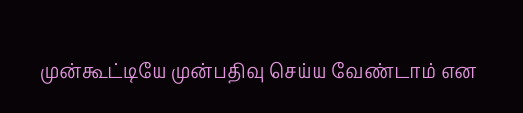முன்கூட்டியே முன்பதிவு செய்ய வேண்டாம் என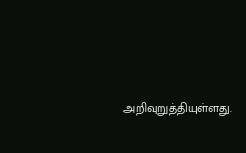அறிவுறுத்தியுள்ளது.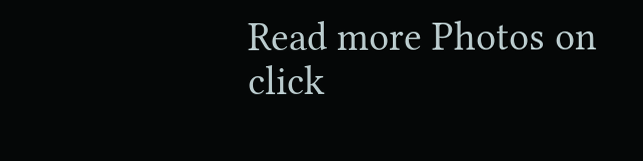Read more Photos on
click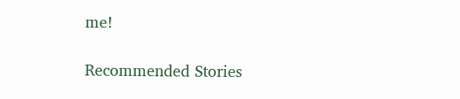me!

Recommended Stories